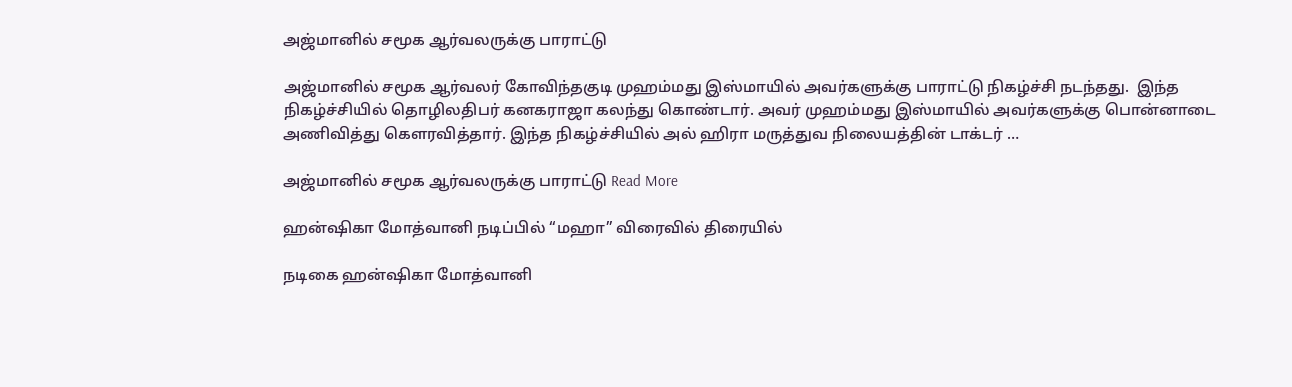அஜ்மானில் சமூக ஆர்வலருக்கு பாராட்டு

அஜ்மானில் சமூக ஆர்வலர் கோவிந்தகுடி முஹம்மது இஸ்மாயில் அவர்களுக்கு பாராட்டு நிகழ்ச்சி நடந்தது.  இந்த நிகழ்ச்சியில் தொழிலதிபர் கனகராஜா கலந்து கொண்டார். அவர் முஹம்மது இஸ்மாயில் அவர்களுக்கு பொன்னாடை அணிவித்து கௌரவித்தார். இந்த நிகழ்ச்சியில் அல் ஹிரா மருத்துவ நிலையத்தின் டாக்டர் …

அஜ்மானில் சமூக ஆர்வலருக்கு பாராட்டு Read More

ஹன்ஷிகா மோத்வானி நடிப்பில் “மஹா” விரைவில் திரையில்

நடிகை ஹன்ஷிகா மோத்வானி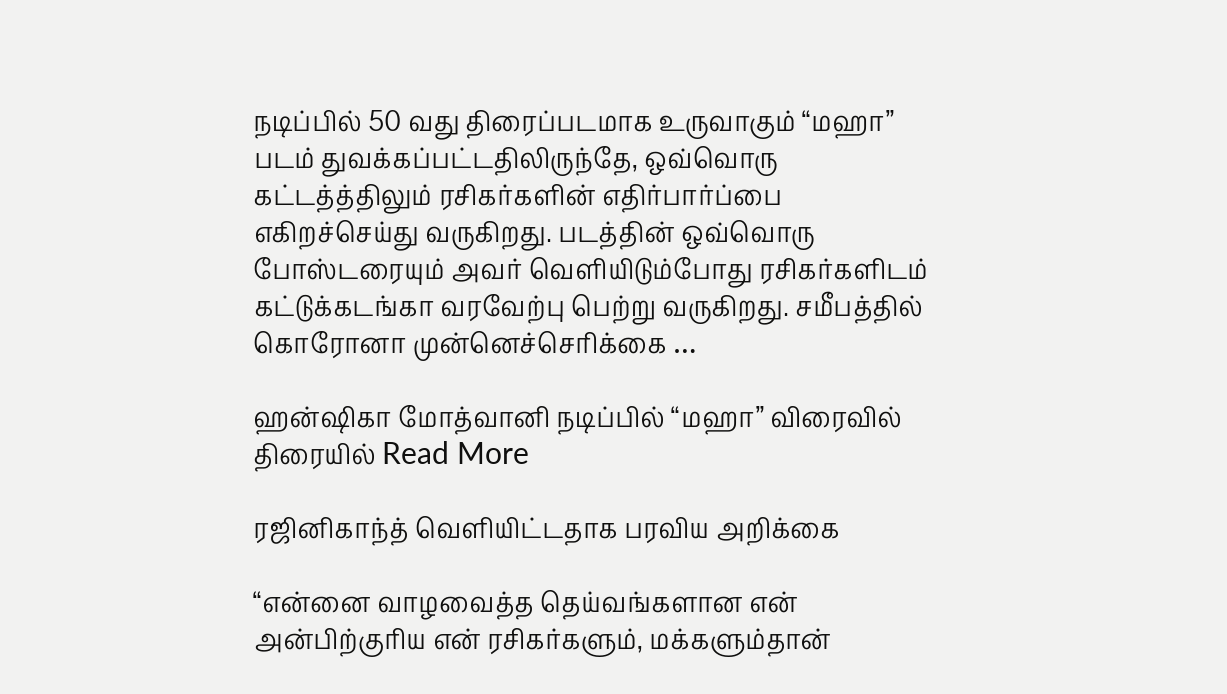நடிப்பில் 50 வது திரைப்படமாக உருவாகும் “மஹா” படம் துவக்கப்பட்டதிலிருந்தே, ஒவ்வொரு கட்டத்த்திலும் ரசிகர்களின் எதிர்பார்ப்பை எகிறச்செய்து வருகிறது. படத்தின் ஒவ்வொரு போஸ்டரையும் அவர் வெளியிடும்போது ரசிகர்களிடம் கட்டுக்கடங்கா வரவேற்பு பெற்று வருகிறது. சமீபத்தில் கொரோனா முன்னெச்செரிக்கை …

ஹன்ஷிகா மோத்வானி நடிப்பில் “மஹா” விரைவில் திரையில் Read More

ரஜினிகாந்த் வெளியிட்டதாக பரவிய அறிக்கை

“என்னை வாழவைத்த தெய்வங்களான என் அன்பிற்குரிய என் ரசிகர்களும், மக்களும்தான்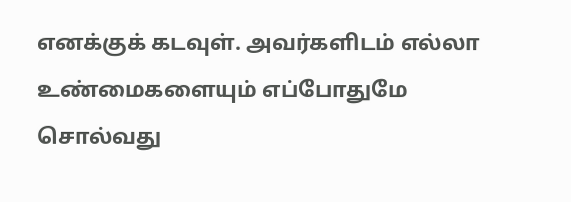எனக்குக் கடவுள். அவர்களிடம் எல்லா உண்மைகளையும் எப்போதுமே சொல்வது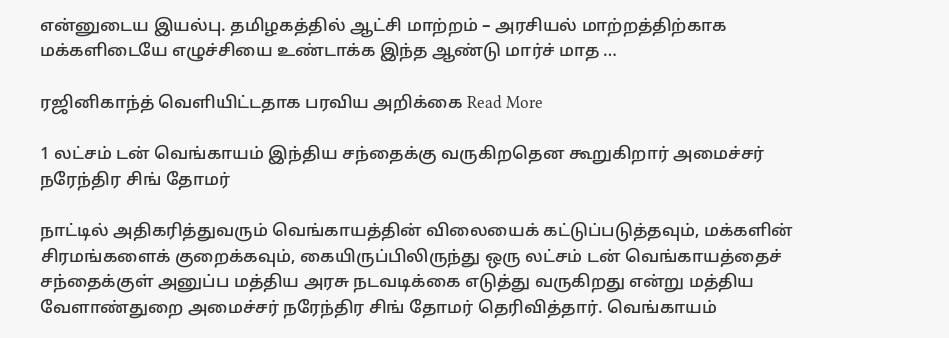என்னுடைய இயல்பு. தமிழகத்தில் ஆட்சி மாற்றம் – அரசியல் மாற்றத்திற்காக மக்களிடையே எழுச்சியை உண்டாக்க இந்த ஆண்டு மார்ச் மாத …

ரஜினிகாந்த் வெளியிட்டதாக பரவிய அறிக்கை Read More

1 லட்சம் டன் வெங்காயம் இந்திய சந்தைக்கு வருகிறதென கூறுகிறார் அமைச்சர் நரேந்திர சிங் தோமர்

நாட்டில் அதிகரித்துவரும் வெங்காயத்தின் விலையைக் கட்டுப்படுத்தவும், மக்களின் சிரமங்களைக் குறைக்கவும், கையிருப்பிலிருந்து ஒரு லட்சம் டன் வெங்காயத்தைச் சந்தைக்குள் அனுப்ப மத்திய அரசு நடவடிக்கை எடுத்து வருகிறது என்று மத்திய வேளாண்துறை அமைச்சர் நரேந்திர சிங் தோமர் தெரிவித்தார். வெங்காயம்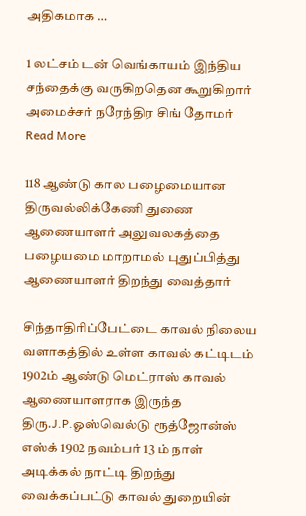அதிகமாக …

1 லட்சம் டன் வெங்காயம் இந்திய சந்தைக்கு வருகிறதென கூறுகிறார் அமைச்சர் நரேந்திர சிங் தோமர் Read More

118 ஆண்டு கால பழைமையான திருவல்லிக்கேணி துணை ஆணையாளர் அலுவலகத்தை பழையமை மாறாமல் புதுப்பித்து ஆணையாளர் திறந்து வைத்தார்

சிந்தாதிரிப்பேட்டை காவல் நிலைய வளாகத்தில் உள்ள காவல் கட்டிடம் 1902ம் ஆண்டு மெட்ராஸ் காவல் ஆணையாளராக இருந்த திரு.J.P.ஓஸ்வெல்டு ரூத்ஜோன்ஸ் எஸ்க் 1902 நவம்பர் 13 ம் நாள் அடிக்கல் நாட்டி திறந்து வைக்கப்பட்டு காவல் துறையின்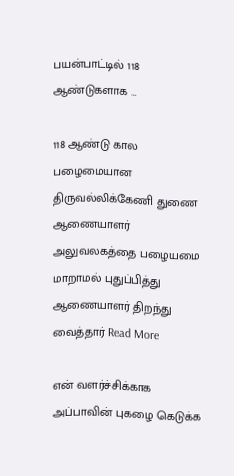பயன்பாட்டில் 118 ஆண்டுகளாக …

118 ஆண்டு கால பழைமையான திருவல்லிக்கேணி துணை ஆணையாளர் அலுவலகத்தை பழையமை மாறாமல் புதுப்பித்து ஆணையாளர் திறந்து வைத்தார் Read More

என் வளர்ச்சிக்காக அப்பாவின் புகழை கெடுக்க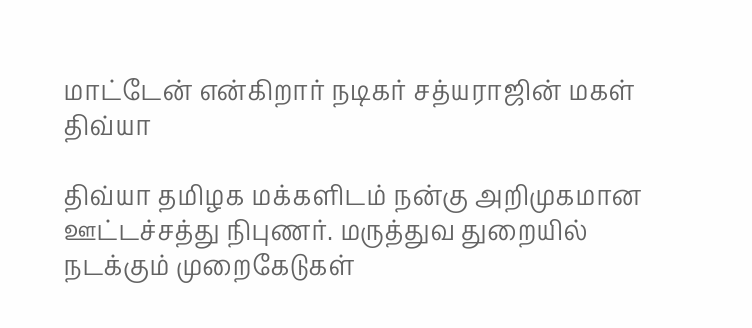மாட்டேன் என்கிறார் நடிகர் சத்யராஜின் மகள் திவ்யா

திவ்யா தமிழக மக்களிடம் நன்கு அறிமுகமான ஊட்டச்சத்து நிபுணர். மருத்துவ துறையில் நடக்கும் முறைகேடுகள்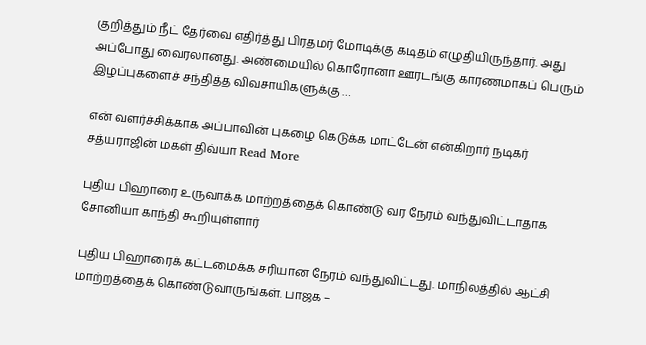குறித்தும் நீட் தேர்வை எதிர்த்து பிரதமர் மோடிக்கு கடிதம் எழுதியிருந்தார். அது அப்போது வைரலானது. அண்மையில் கொரோனா ஊரடங்கு காரணமாகப் பெரும் இழப்புகளைச் சந்தித்த விவசாயிகளுக்கு …

என் வளர்ச்சிக்காக அப்பாவின் புகழை கெடுக்க மாட்டேன் என்கிறார் நடிகர் சத்யராஜின் மகள் திவ்யா Read More

புதிய பிஹாரை உருவாக்க மாற்றத்தைக் கொண்டு வர நேரம் வந்துவிட்டாதாக சோனியா காந்தி கூறியுள்ளார்

புதிய பிஹாரைக் கட்டமைக்க சரியான நேரம் வந்துவிட்டது. மாநிலத்தில் ஆட்சி மாற்றத்தைக் கொண்டுவாருங்கள். பாஜக –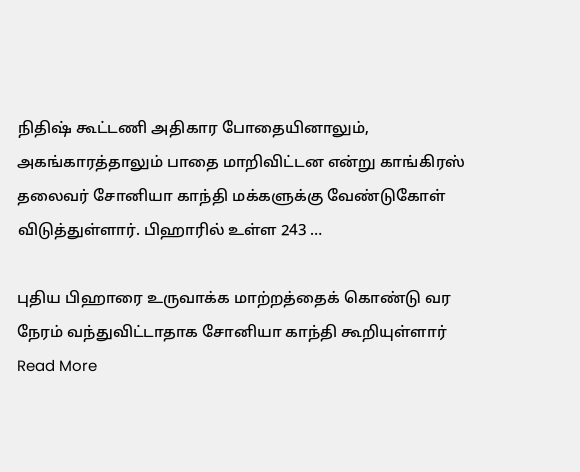நிதிஷ் கூட்டணி அதிகார போதையினாலும், அகங்காரத்தாலும் பாதை மாறிவிட்டன என்று காங்கிரஸ் தலைவர் சோனியா காந்தி மக்களுக்கு வேண்டுகோள் விடுத்துள்ளார். பிஹாரில் உள்ள 243 …

புதிய பிஹாரை உருவாக்க மாற்றத்தைக் கொண்டு வர நேரம் வந்துவிட்டாதாக சோனியா காந்தி கூறியுள்ளார் Read More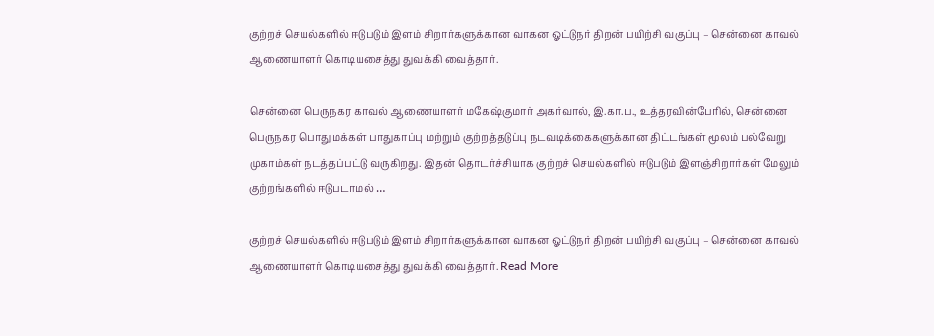குற்றச் செயல்களில் ஈடுபடும் இளம் சிறார்களுக்கான வாகன ஓட்டுநர் திறன் பயிற்சி வகுப்பு – சென்னை காவல் ஆணையாளர் கொடியசைத்து துவக்கி வைத்தார்.

சென்னை பெருநகர காவல் ஆணையாளர் மகேஷ்குமார் அகர்வால், இ.கா.ப., உத்தரவின்பேரில், சென்னை பெருநகர பொதுமக்கள் பாதுகாப்பு மற்றும் குற்றத்தடுப்பு நடவடிக்கைகளுக்கான திட்டங்கள் மூலம் பல்வேறு முகாம்கள் நடத்தப்பட்டு வருகிறது. இதன் தொடர்ச்சியாக குற்றச் செயல்களில் ஈடுபடும் இளஞ்சிறார்கள் மேலும் குற்றங்களில் ஈடுபடாமல் …

குற்றச் செயல்களில் ஈடுபடும் இளம் சிறார்களுக்கான வாகன ஓட்டுநர் திறன் பயிற்சி வகுப்பு – சென்னை காவல் ஆணையாளர் கொடியசைத்து துவக்கி வைத்தார். Read More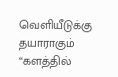வெளியீடுக்கு தயாராகும் “களத்தில்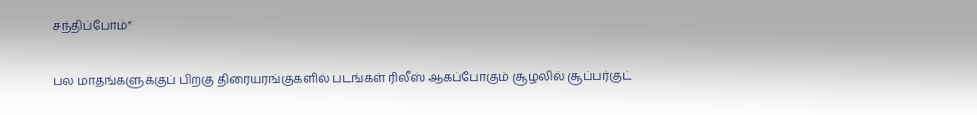சந்திப்போம்”

பல மாதங்களுக்குப் பிறகு திரையரங்குகளில் படங்கள் ரிலீஸ் ஆகப்போகும் சூழலில் சூப்பர்குட்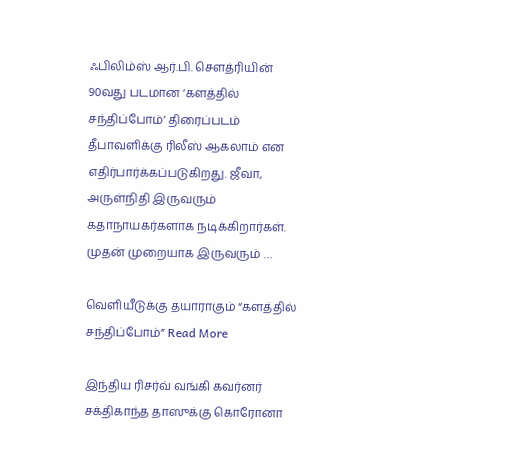ஃபிலிம்ஸ் ஆர்.பி. சௌத்ரியின் 90வது படமான ‘களத்தில் சந்திப்போம்’ திரைப்படம் தீபாவளிக்கு ரிலீஸ் ஆகலாம் என எதிர்பார்க்கப்படுகிறது. ஜீவா, அருள்நிதி இருவரும் கதாநாயகர்களாக நடிக்கிறார்கள். முதன் முறையாக இருவரும் …

வெளியீடுக்கு தயாராகும் “களத்தில் சந்திப்போம்” Read More

இந்திய ரிசர்வ் வங்கி கவர்னர் சக்திகாந்த தாஸுக்கு கொரோனா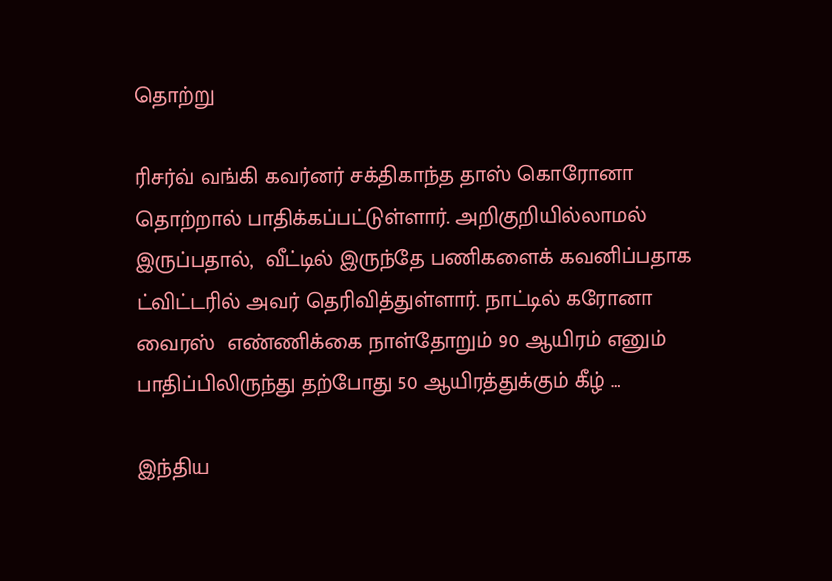தொற்று

ரிசர்வ் வங்கி கவர்னர் சக்திகாந்த தாஸ் கொரோனா தொற்றால் பாதிக்கப்பட்டுள்ளார். அறிகுறியில்லாமல் இருப்பதால்,  வீட்டில் இருந்தே பணிகளைக் கவனிப்பதாக ட்விட்டரில் அவர் தெரிவித்துள்ளார். நாட்டில் கரோனா வைரஸ்  எண்ணிக்கை நாள்தோறும் 90 ஆயிரம் எனும் பாதிப்பிலிருந்து தற்போது 50 ஆயிரத்துக்கும் கீழ் …

இந்திய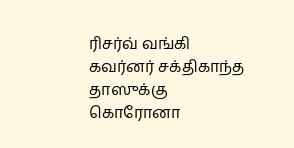ரிசர்வ் வங்கி கவர்னர் சக்திகாந்த தாஸுக்கு கொரோனா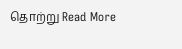தொற்று Read More